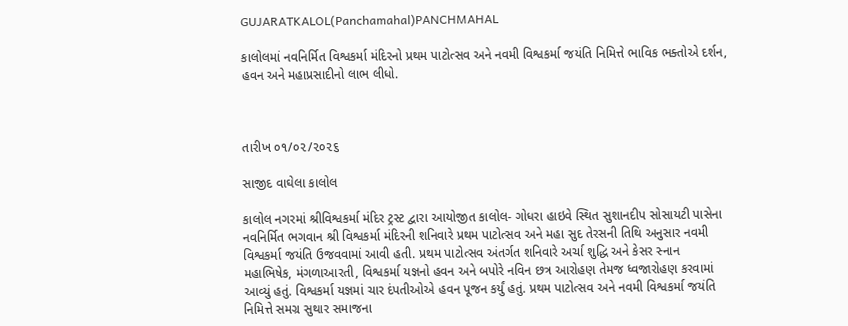GUJARATKALOL(Panchamahal)PANCHMAHAL

કાલોલમાં નવનિર્મિત વિશ્વકર્મા મંદિરનો પ્રથમ પાટોત્સવ અને નવમી વિશ્વકર્મા જયંતિ નિમિત્તે ભાવિક ભક્તોએ દર્શન, હવન અને મહાપ્રસાદીનો લાભ લીધો.



તારીખ ૦૧/૦૨/૨૦૨૬

સાજીદ વાઘેલા કાલોલ

કાલોલ નગરમાં શ્રીવિશ્વકર્મા મંદિર ટ્રસ્ટ દ્વારા આયોજીત કાલોલ- ગોધરા હાઇવે સ્થિત સુશાનદીપ સોસાયટી પાસેના નવનિર્મિત ભગવાન શ્રી વિશ્વકર્મા મંદિરની શનિવારે પ્રથમ પાટોત્સવ અને મહા સુદ તેરસની તિથિ અનુસાર નવમી વિશ્વકર્મા જયંતિ ઉજવવામાં આવી હતી. પ્રથમ પાટોત્સવ અંતર્ગત શનિવારે અર્ચા શુદ્ધિ અને કેસર સ્નાન મહાભિષેક, મંગળાઆરતી, વિશ્વકર્મા યજ્ઞનો હવન અને બપોરે નવિન છત્ર આરોહણ તેમજ ધ્વજારોહણ કરવામાં આવ્યું હતું. વિશ્વકર્મા યજ્ઞમાં ચાર દંપતીઓએ હવન પૂજન કર્યું હતું. પ્રથમ પાટોત્સવ અને નવમી વિશ્વકર્મા જયંતિ નિમિત્તે સમગ્ર સુથાર સમાજના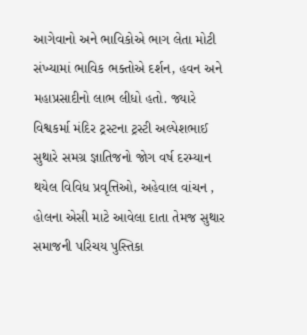આગેવાનો અને ભાવિકોએ ભાગ લેતા મોટી સંખ્યામાં ભાવિક ભક્તોએ દર્શન, હવન અને મહાપ્રસાદીનો લાભ લીધો હતો. જ્યારે વિશ્વકર્મા મંદિર ટ્રસ્ટના ટ્રસ્ટી અલ્પેશભાઈ સુથારે સમગ્ર જ્ઞાતિજનો જોગ વર્ષ દરમ્યાન થયેલ વિવિધ પ્રવૃત્તિઓ, અહેવાલ વાંચન , હોલના એસી માટે આવેલા દાતા તેમજ સુથાર સમાજની પરિચય પુસ્તિકા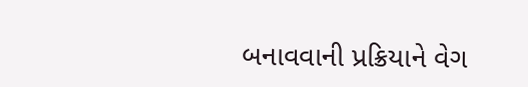બનાવવાની પ્રક્રિયાને વેગ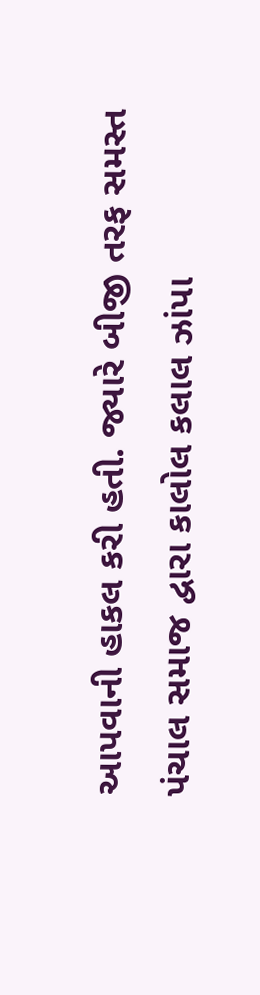આપવાની હાકલ કરી હતી. જ્યારે બીજી તરફ સમસ્ત પંચાલ સમાજ દ્વારા કાલોલ કલાલ ઝાંપા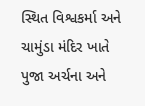સ્થિત વિશ્વકર્મા અને ચામુંડા મંદિર ખાતે પુજા અર્ચના અને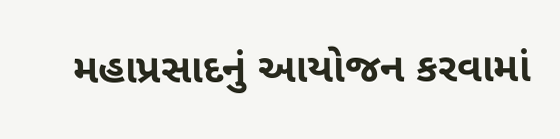મહાપ્રસાદનું આયોજન કરવામાં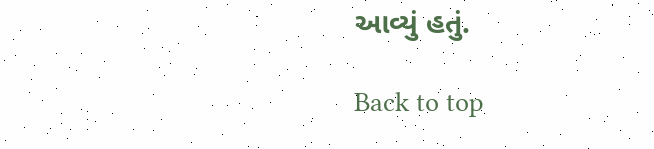આવ્યું હતું.

Back to top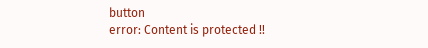button
error: Content is protected !!